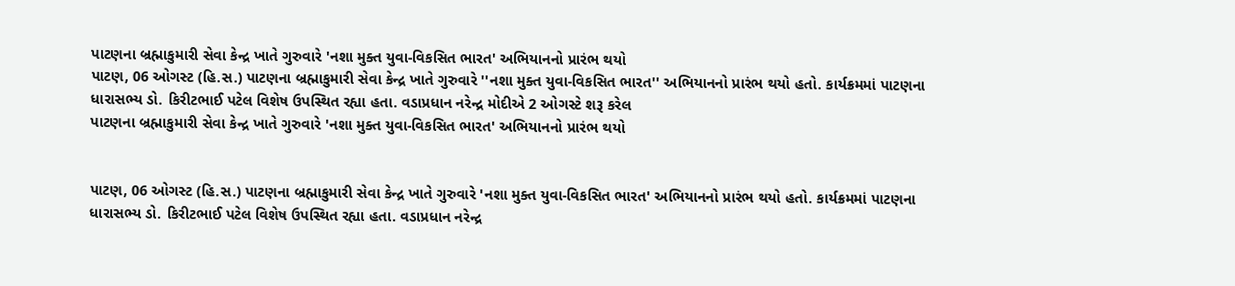પાટણના બ્રહ્માકુમારી સેવા કેન્દ્ર ખાતે ગુરુવારે 'નશા મુક્ત યુવા-વિકસિત ભારત' અભિયાનનો પ્રારંભ થયો
પાટણ, 06 ઓગસ્ટ (હિ.સ.) પાટણના બ્રહ્માકુમારી સેવા કેન્દ્ર ખાતે ગુરુવારે ''નશા મુક્ત યુવા-વિકસિત ભારત'' અભિયાનનો પ્રારંભ થયો હતો. કાર્યક્રમમાં પાટણના ધારાસભ્ય ડો. કિરીટભાઈ પટેલ વિશેષ ઉપસ્થિત રહ્યા હતા. વડાપ્રધાન નરેન્દ્ર મોદીએ 2 ઓગસ્ટે શરૂ કરેલ
પાટણના બ્રહ્માકુમારી સેવા કેન્દ્ર ખાતે ગુરુવારે 'નશા મુક્ત યુવા-વિકસિત ભારત' અભિયાનનો પ્રારંભ થયો


પાટણ, 06 ઓગસ્ટ (હિ.સ.) પાટણના બ્રહ્માકુમારી સેવા કેન્દ્ર ખાતે ગુરુવારે 'નશા મુક્ત યુવા-વિકસિત ભારત' અભિયાનનો પ્રારંભ થયો હતો. કાર્યક્રમમાં પાટણના ધારાસભ્ય ડો. કિરીટભાઈ પટેલ વિશેષ ઉપસ્થિત રહ્યા હતા. વડાપ્રધાન નરેન્દ્ર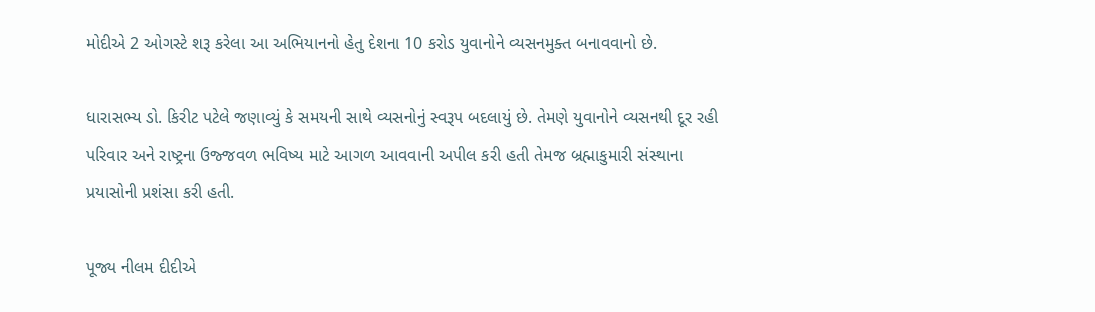મોદીએ 2 ઓગસ્ટે શરૂ કરેલા આ અભિયાનનો હેતુ દેશના 10 કરોડ યુવાનોને વ્યસનમુક્ત બનાવવાનો છે.

ધારાસભ્ય ડો. કિરીટ પટેલે જણાવ્યું કે સમયની સાથે વ્યસનોનું સ્વરૂપ બદલાયું છે. તેમણે યુવાનોને વ્યસનથી દૂર રહી પરિવાર અને રાષ્ટ્રના ઉજ્જવળ ભવિષ્ય માટે આગળ આવવાની અપીલ કરી હતી તેમજ બ્રહ્માકુમારી સંસ્થાના પ્રયાસોની પ્રશંસા કરી હતી.

પૂજ્ય નીલમ દીદીએ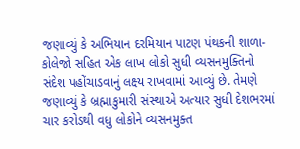જણાવ્યું કે અભિયાન દરમિયાન પાટણ પંથકની શાળા-કોલેજો સહિત એક લાખ લોકો સુધી વ્યસનમુક્તિનો સંદેશ પહોંચાડવાનું લક્ષ્ય રાખવામાં આવ્યું છે. તેમણે જણાવ્યું કે બ્રહ્માકુમારી સંસ્થાએ અત્યાર સુધી દેશભરમાં ચાર કરોડથી વધુ લોકોને વ્યસનમુક્ત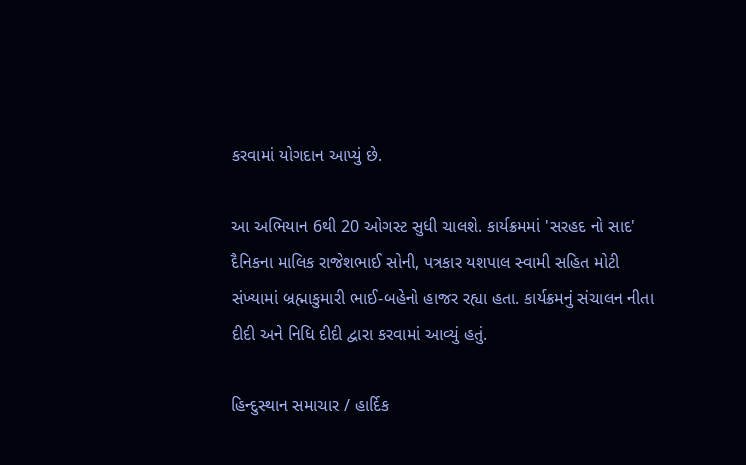કરવામાં યોગદાન આપ્યું છે.

આ અભિયાન 6થી 20 ઓગસ્ટ સુધી ચાલશે. કાર્યક્રમમાં 'સરહદ નો સાદ' દૈનિકના માલિક રાજેશભાઈ સોની, પત્રકાર યશપાલ સ્વામી સહિત મોટી સંખ્યામાં બ્રહ્માકુમારી ભાઈ-બહેનો હાજર રહ્યા હતા. કાર્યક્રમનું સંચાલન નીતા દીદી અને નિધિ દીદી દ્વારા કરવામાં આવ્યું હતું.

હિન્દુસ્થાન સમાચાર / હાર્દિક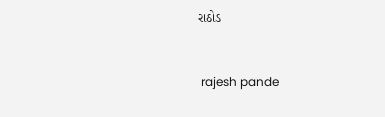રાઠોડ


 rajesh pande